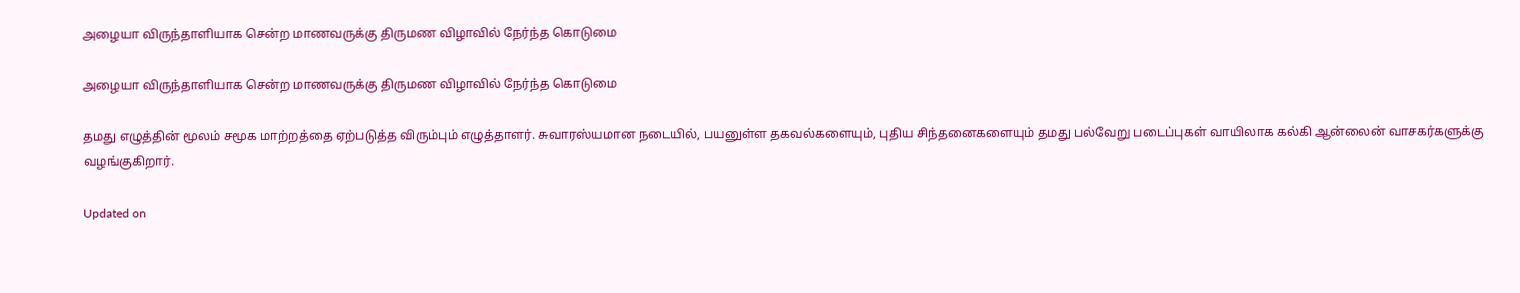அழையா விருந்தாளியாக சென்ற மாணவருக்கு திருமண விழாவில் நேர்ந்த கொடுமை

அழையா விருந்தாளியாக சென்ற மாணவருக்கு திருமண விழாவில் நேர்ந்த கொடுமை

தமது எழுத்தின் மூலம் சமூக மாற்றத்தை ஏற்படுத்த விரும்பும் எழுத்தாளர். சுவாரஸ்யமான நடையில், பயனுள்ள தகவல்களையும், புதிய சிந்தனைகளையும் தமது பல்வேறு படைப்புகள் வாயிலாக கல்கி ஆன்லைன் வாசகர்களுக்கு வழங்குகிறார்.

Updated on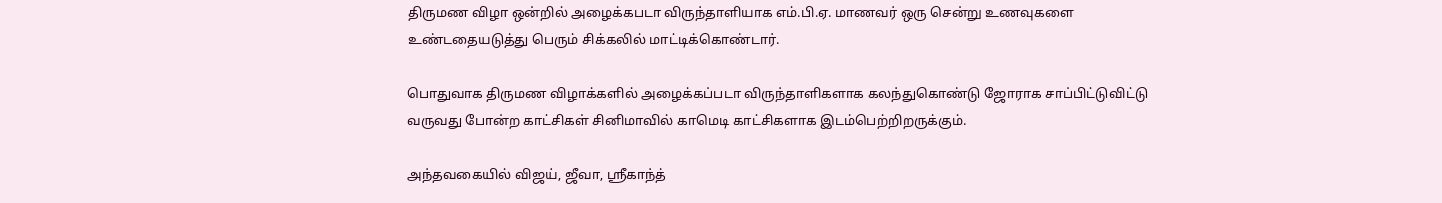திருமண விழா ஒன்றில் அழைக்கபடா விருந்தாளியாக எம்.பி.ஏ. மாணவர் ஒரு சென்று உணவுகளை உண்டதையடுத்து பெரும் சிக்கலில் மாட்டிக்கொண்டார்.

பொதுவாக திருமண விழாக்களில் அழைக்கப்படா விருந்தாளிகளாக கலந்துகொண்டு ஜோராக சாப்பிட்டுவிட்டு வருவது போன்ற காட்சிகள் சினிமாவில் காமெடி காட்சிகளாக இடம்பெற்றிறருக்கும்.

அந்தவகையில் விஜய், ஜீவா, ஸ்ரீகாந்த்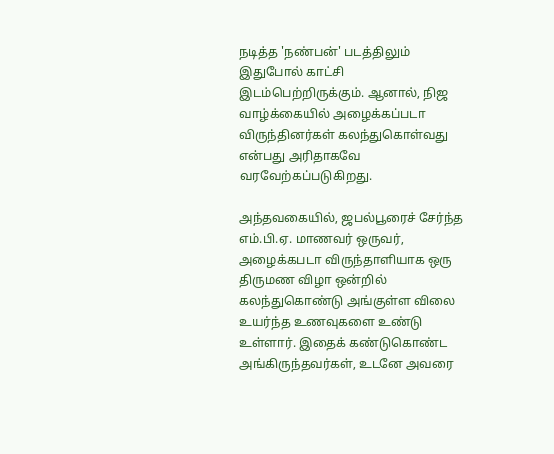நடித்த 'நண்பன்' படத்திலும் இதுபோல் காட்சி இடம்பெற்றிருக்கும். ஆனால், நிஜ வாழ்க்கையில் அழைக்கப்படா விருந்தினர்கள் கலந்துகொள்வது என்பது அரிதாகவே வரவேற்கப்படுகிறது.

அந்தவகையில், ஜபல்பூரைச் சேர்ந்த எம்.பி.ஏ. மாணவர் ஒருவர், அழைக்கபடா விருந்தாளியாக ஒரு திருமண விழா ஒன்றில் கலந்துகொண்டு அங்குள்ள விலை உயர்ந்த உணவுகளை உண்டு உள்ளார். இதைக் கண்டுகொண்ட அங்கிருந்தவர்கள், உடனே அவரை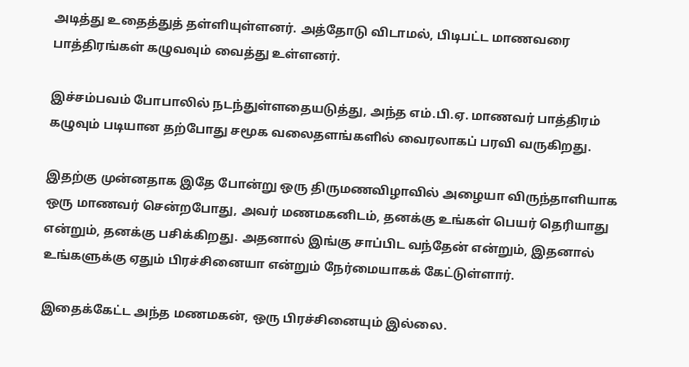அடித்து உதைத்துத் தள்ளியுள்ளனர். அத்தோடு விடாமல், பிடிபட்ட மாணவரை பாத்திரங்கள் கழுவவும் வைத்து உள்ளனர்.

இச்சம்பவம் போபாலில் நடந்துள்ளதையடுத்து, அந்த எம்.பி.ஏ. மாணவர் பாத்திரம் கழுவும் படியான தற்போது சமூக வலைதளங்களில் வைரலாகப் பரவி வருகிறது.

இதற்கு முன்னதாக இதே போன்று ஒரு திருமணவிழாவில் அழையா விருந்தாளியாக ஒரு மாணவர் சென்றபோது, அவர் மணமகனிடம், தனக்கு உங்கள் பெயர் தெரியாது என்றும், தனக்கு பசிக்கிறது. அதனால் இங்கு சாப்பிட வந்தேன் என்றும், இதனால் உங்களுக்கு ஏதும் பிரச்சினையா என்றும் நேர்மையாகக் கேட்டுள்ளார்.

இதைக்கேட்ட அந்த மணமகன், ஒரு பிரச்சினையும் இல்லை.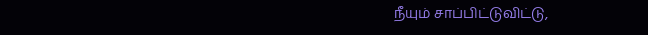நீயும் சாப்பிட்டுவிட்டு,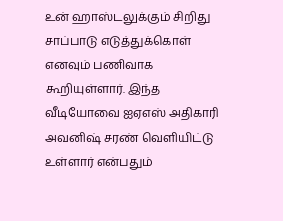உன் ஹாஸ்டலுக்கும் சிறிது சாப்பாடு எடுத்துக்கொள் எனவும் பணிவாக கூறியுள்ளார். இந்த வீடியோவை ஐஏஎஸ் அதிகாரி அவனிஷ் சரண் வெளியிட்டு உள்ளார் என்பதும்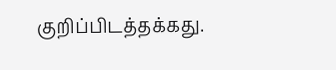குறிப்பிடத்தக்கது.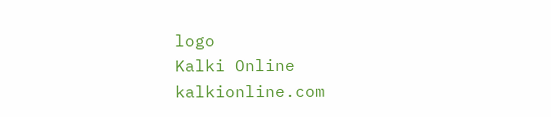logo
Kalki Online
kalkionline.com